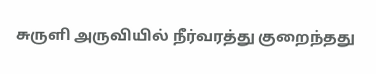சுருளி அருவியில் நீர்வரத்து குறைந்தது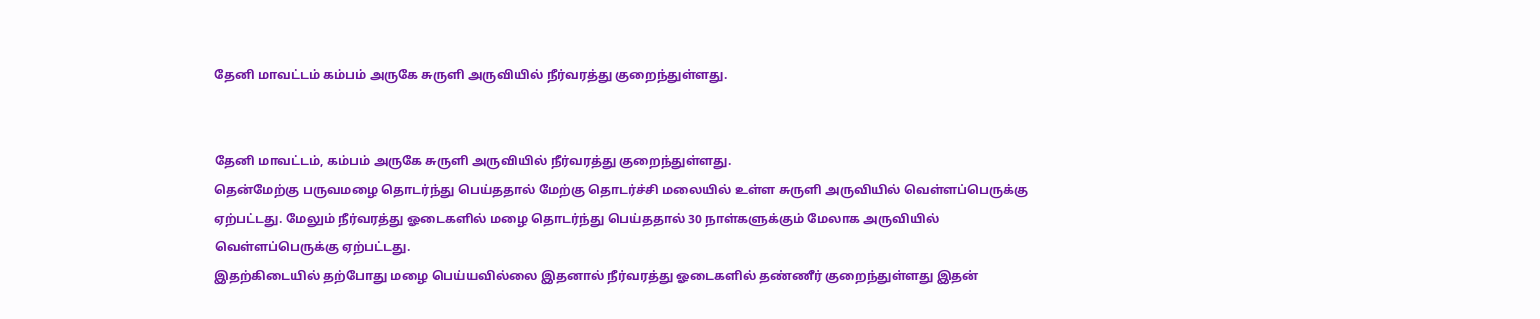தேனி மாவட்டம் கம்பம் அருகே சுருளி அருவியில் நீர்வரத்து குறைந்துள்ளது.


தேனி மாவட்டம், கம்பம் அருகே சுருளி அருவியில் நீர்வரத்து குறைந்துள்ளது.
தென்மேற்கு பருவமழை தொடர்ந்து பெய்ததால் மேற்கு தொடர்ச்சி மலையில் உள்ள சுருளி அருவியில் வெள்ளப்பெருக்கு ஏற்பட்டது. மேலும் நீர்வரத்து ஓடைகளில் மழை தொடர்ந்து பெய்ததால் 30 நாள்களுக்கும் மேலாக அருவியில் வெள்ளப்பெருக்கு ஏற்பட்டது.
இதற்கிடையில் தற்போது மழை பெய்யவில்லை இதனால் நீர்வரத்து ஓடைகளில் தண்ணீர் குறைந்துள்ளது இதன்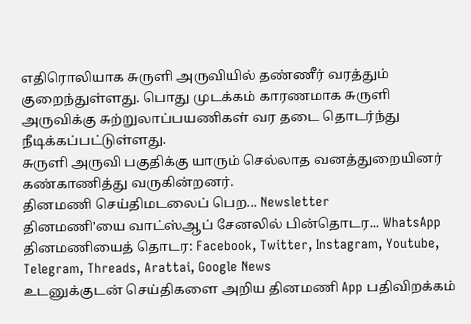எதிரொலியாக சுருளி அருவியில் தண்ணீர் வரத்தும் குறைந்துள்ளது. பொது முடக்கம் காரணமாக சுருளி அருவிக்கு சுற்றுலாப்பயணிகள் வர தடை தொடர்ந்து நீடிக்கப்பட்டுள்ளது.
சுருளி அருவி பகுதிக்கு யாரும் செல்லாத வனத்துறையினர் கண்காணித்து வருகின்றனர்.
தினமணி செய்திமடலைப் பெற... Newsletter
தினமணி'யை வாட்ஸ்ஆப் சேனலில் பின்தொடர... WhatsApp
தினமணியைத் தொடர: Facebook, Twitter, Instagram, Youtube, Telegram, Threads, Arattai, Google News
உடனுக்குடன் செய்திகளை அறிய தினமணி App பதிவிறக்கம்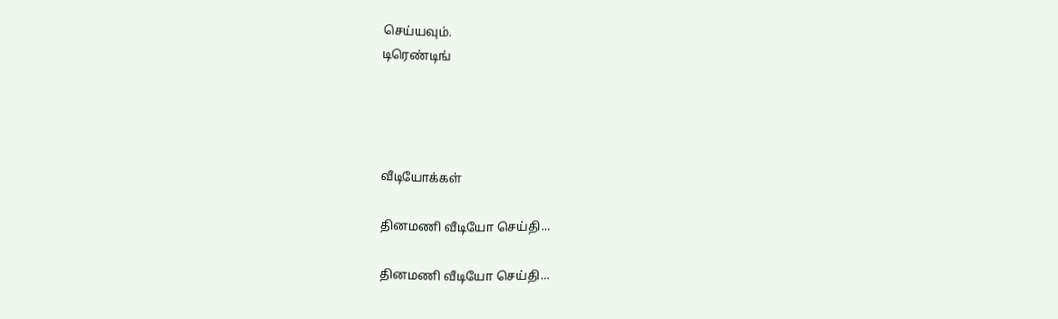செய்யவும்.
டிரெண்டிங்




வீடியோக்கள்

தினமணி வீடியோ செய்தி...

தினமணி வீடியோ செய்தி...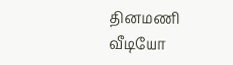தினமணி வீடியோ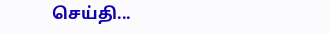செய்தி...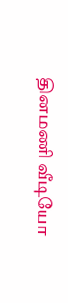தினமணி வீடியோ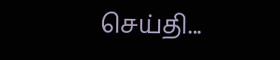செய்தி...